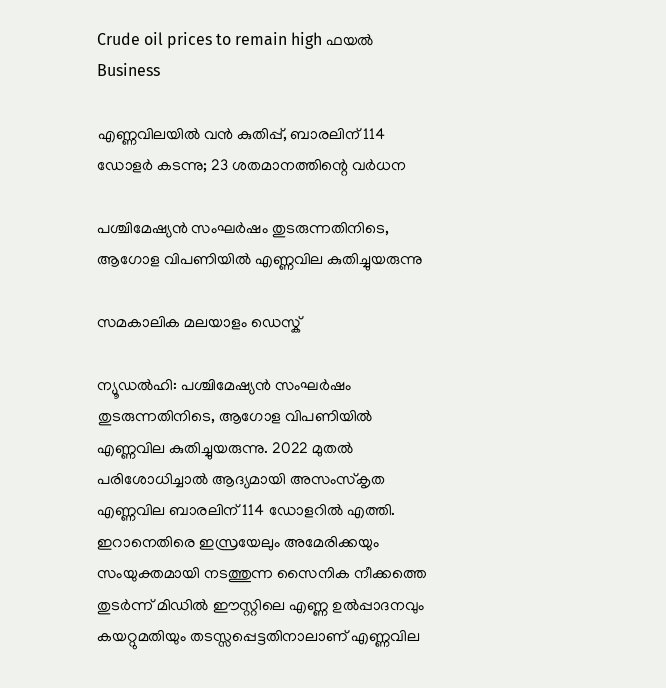Crude oil prices to remain high ഫയൽ‌
Business

എണ്ണവിലയില്‍ വന്‍ കുതിപ്പ്, ബാരലിന് 114 ഡോളര്‍ കടന്നു; 23 ശതമാനത്തിന്റെ വര്‍ധന

പശ്ചിമേഷ്യന്‍ സംഘര്‍ഷം തുടരുന്നതിനിടെ, ആഗോള വിപണിയില്‍ എണ്ണവില കുതിച്ചുയരുന്നു

സമകാലിക മലയാളം ഡെസ്ക്

ന്യൂഡല്‍ഹി: പശ്ചിമേഷ്യന്‍ സംഘര്‍ഷം തുടരുന്നതിനിടെ, ആഗോള വിപണിയില്‍ എണ്ണവില കുതിച്ചുയരുന്നു. 2022 മുതൽ പരിശോധിച്ചാല്‍ ആദ്യമായി അസംസ്‌കൃത എണ്ണവില ബാരലിന് 114 ഡോളറില്‍ എത്തി. ഇറാനെതിരെ ഇസ്രയേലും അമേരിക്കയും സംയുക്തമായി നടത്തുന്ന സൈനിക നീക്കത്തെ തുടര്‍ന്ന് മിഡില്‍ ഈസ്റ്റിലെ എണ്ണ ഉല്‍പ്പാദനവും കയറ്റുമതിയും തടസ്സപ്പെട്ടതിനാലാണ് എണ്ണവില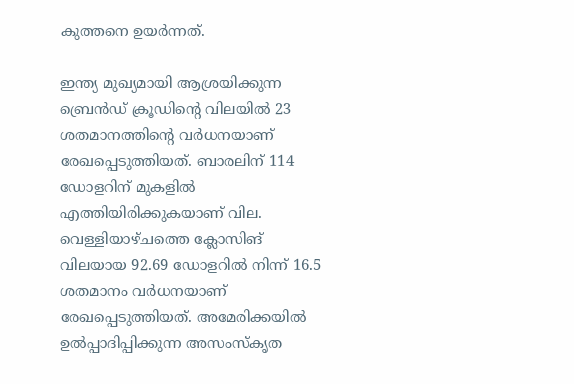കുത്തനെ ഉയര്‍ന്നത്.

ഇന്ത്യ മുഖ്യമായി ആശ്രയിക്കുന്ന ബ്രെന്‍ഡ് ക്രൂഡിന്റെ വിലയില്‍ 23 ശതമാനത്തിന്റെ വര്‍ധനയാണ് രേഖപ്പെടുത്തിയത്. ബാരലിന് 114 ഡോളറിന് മുകളില്‍ എത്തിയിരിക്കുകയാണ് വില. വെള്ളിയാഴ്ചത്തെ ക്ലോസിങ് വിലയായ 92.69 ഡോളറില്‍ നിന്ന് 16.5 ശതമാനം വര്‍ധനയാണ് രേഖപ്പെടുത്തിയത്. അമേരിക്കയില്‍ ഉല്‍പ്പാദിപ്പിക്കുന്ന അസംസ്‌കൃത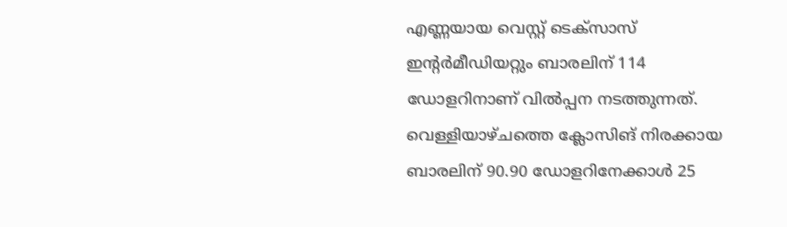എണ്ണയായ വെസ്റ്റ് ടെക്‌സാസ് ഇന്റര്‍മീഡിയറ്റും ബാരലിന് 114 ഡോളറിനാണ് വില്‍പ്പന നടത്തുന്നത്. വെള്ളിയാഴ്ചത്തെ ക്ലോസിങ് നിരക്കായ ബാരലിന് 90.90 ഡോളറിനേക്കാള്‍ 25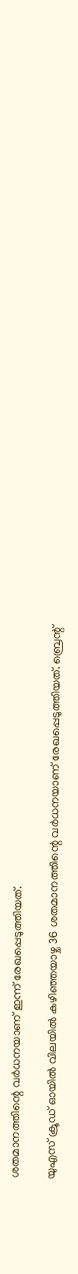ശതമാനത്തിന്റെ വര്‍ധനയാണ് ഇന്ന് രേഖപ്പെടുത്തിയത്.

യുഎസ് ക്രൂഡ് ഓയില്‍ വിലയില്‍ കഴിഞ്ഞയാഴ്ച 36 ശതമാനത്തിന്റെ വര്‍ധനയാണ് രേഖപ്പെടുത്തിയത്. ബ്രെന്റ്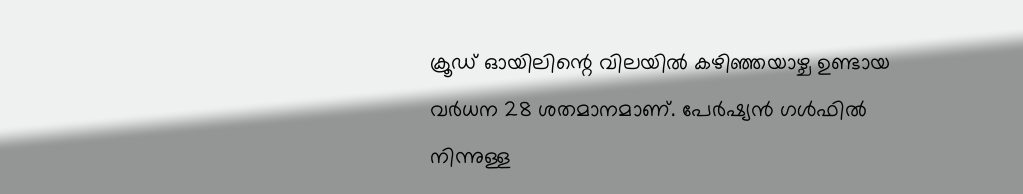ക്രൂഡ് ഓയിലിന്റെ വിലയില്‍ കഴിഞ്ഞയാഴ്ച ഉണ്ടായ വര്‍ധന 28 ശതമാനമാണ്. പേര്‍ഷ്യന്‍ ഗള്‍ഫില്‍ നിന്നുള്ള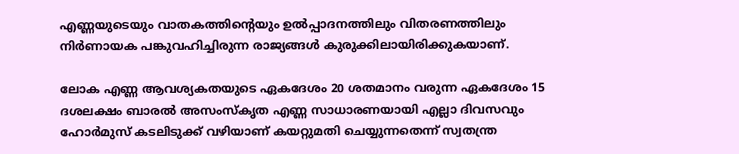എണ്ണയുടെയും വാതകത്തിന്റെയും ഉല്‍പ്പാദനത്തിലും വിതരണത്തിലും നിര്‍ണായക പങ്കുവഹിച്ചിരുന്ന രാജ്യങ്ങള്‍ കുരുക്കിലായിരിക്കുകയാണ്.

ലോക എണ്ണ ആവശ്യകതയുടെ ഏകദേശം 20 ശതമാനം വരുന്ന ഏകദേശം 15 ദശലക്ഷം ബാരല്‍ അസംസ്‌കൃത എണ്ണ സാധാരണയായി എല്ലാ ദിവസവും ഹോര്‍മുസ് കടലിടുക്ക് വഴിയാണ് കയറ്റുമതി ചെയ്യുന്നതെന്ന് സ്വതന്ത്ര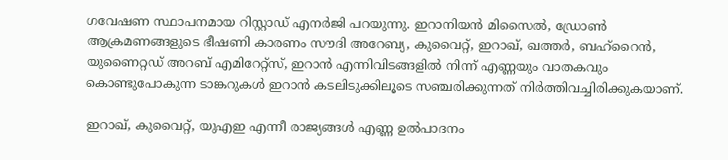ഗവേഷണ സ്ഥാപനമായ റിസ്റ്റാഡ് എനര്‍ജി പറയുന്നു. ഇറാനിയന്‍ മിസൈല്‍, ഡ്രോണ്‍ ആക്രമണങ്ങളുടെ ഭീഷണി കാരണം സൗദി അറേബ്യ, കുവൈറ്റ്, ഇറാഖ്, ഖത്തര്‍, ബഹ്റൈന്‍, യുണൈറ്റഡ് അറബ് എമിറേറ്റ്‌സ്, ഇറാന്‍ എന്നിവിടങ്ങളില്‍ നിന്ന് എണ്ണയും വാതകവും കൊണ്ടുപോകുന്ന ടാങ്കറുകള്‍ ഇറാന്‍ കടലിടുക്കിലൂടെ സഞ്ചരിക്കുന്നത് നിര്‍ത്തിവച്ചിരിക്കുകയാണ്.

ഇറാഖ്, കുവൈറ്റ്, യുഎഇ എന്നീ രാജ്യങ്ങള്‍ എണ്ണ ഉല്‍പാദനം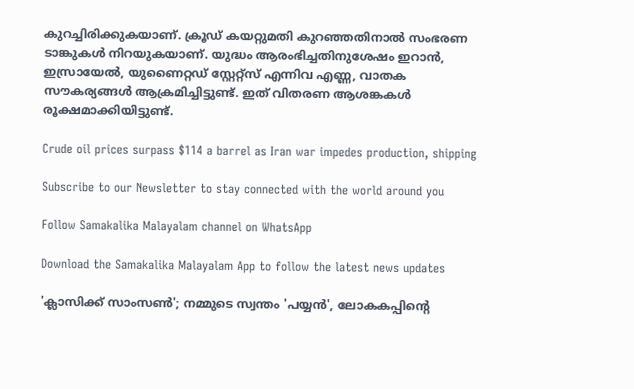കുറച്ചിരിക്കുകയാണ്. ക്രൂഡ് കയറ്റുമതി കുറഞ്ഞതിനാല്‍ സംഭരണ ടാങ്കുകള്‍ നിറയുകയാണ്. യുദ്ധം ആരംഭിച്ചതിനുശേഷം ഇറാന്‍, ഇസ്രായേല്‍, യുണൈറ്റഡ് സ്റ്റേറ്റ്‌സ് എന്നിവ എണ്ണ, വാതക സൗകര്യങ്ങള്‍ ആക്രമിച്ചിട്ടുണ്ട്. ഇത് വിതരണ ആശങ്കകള്‍ രൂക്ഷമാക്കിയിട്ടുണ്ട്.

Crude oil prices surpass $114 a barrel as Iran war impedes production, shipping

Subscribe to our Newsletter to stay connected with the world around you

Follow Samakalika Malayalam channel on WhatsApp

Download the Samakalika Malayalam App to follow the latest news updates

'ക്ലാസിക്ക് സാംസൺ'; നമ്മുടെ സ്വന്തം 'പയ്യന്‍', ലോകകപ്പിന്റെ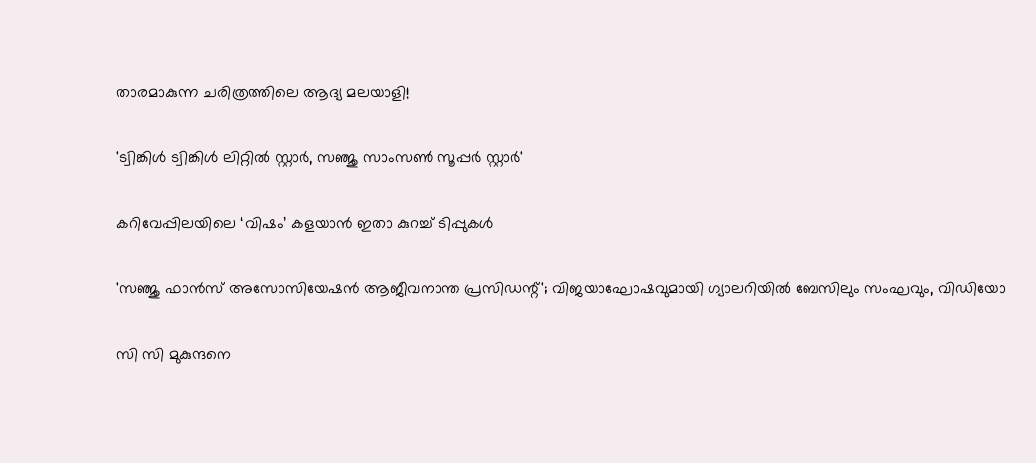താരമാകുന്ന ചരിത്രത്തിലെ ആദ്യ മലയാളി!

'ട്വിങ്കിള്‍ ട്വിങ്കിള്‍ ലിറ്റില്‍ സ്റ്റാര്‍, സഞ്ജു സാംസണ്‍ സൂപ്പര്‍ സ്റ്റാര്‍'

കറിവേപ്പിലയിലെ ‘വിഷം’ കളയാൻ ഇതാ കുറച്ച് ടിപ്പുകൾ

'സഞ്ജു ഫാന്‍സ് അസോസിയേഷന്‍ ആജീവനാന്ത പ്രസിഡന്റ്'; വിജയാഘോഷവുമായി ഗ്യാലറിയില്‍ ബേസിലും സംഘവും, വിഡിയോ

സി സി മുകുന്ദനെ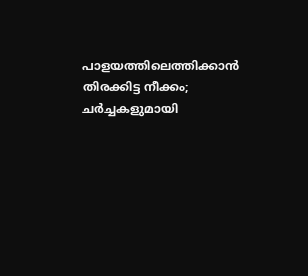പാളയത്തിലെത്തിക്കാന്‍ തിരക്കിട്ട നീക്കം; ചര്‍ച്ചകളുമായി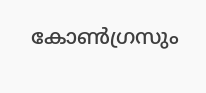കോണ്‍ഗ്രസും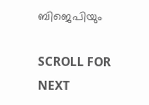ബിജെപിയും

SCROLL FOR NEXT